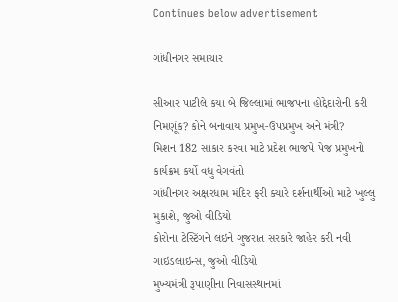Continues below advertisement

ગાંધીનગર સમાચાર

સીઆર પાટીલે કયા બે જિલ્લામાં ભાજપના હોદ્દેદારોની કરી નિમણૂંક? કોને બનાવાય પ્રમુખ-ઉપપ્રમુખ અને મંત્રી?
મિશન 182 સાકાર કરવા માટે પ્રદેશ ભાજપે પેજ પ્રમુખનો કાર્યક્રમ કર્યો વધુ વેગવંતો
ગાંધીનગર અક્ષરધામ મંદિર ફરી ક્યારે દર્શનાર્થીઓ માટે ખુલ્લુ મુકાશે, જુઓ વીડિયો
કોરોના ટેસ્ટિંગને લઇને ગુજરાત સરકારે જાહેર કરી નવી ગાઇડલાઇન્સ, જુઓ વીડિયો
મુખ્યમંત્રી રૂપાણીના નિવાસસ્થાનમાં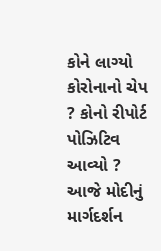કોને લાગ્યો કોરોનાનો ચેપ ? કોનો રીપોર્ટ પોઝિટિવ આવ્યો ?
આજે મોદીનું માર્ગદર્શન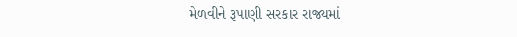મેળવીને રૂપાણી સરકાર રાજ્યમાં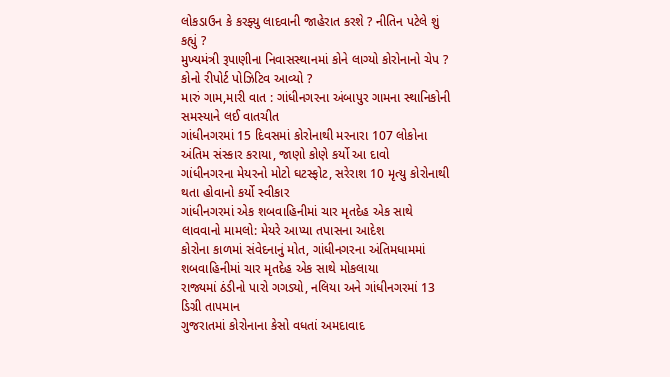લોકડાઉન કે કરફ્યુ લાદવાની જાહેરાત કરશે ? નીતિન પટેલે શું કહ્યું ?
મુખ્યમંત્રી રૂપાણીના નિવાસસ્થાનમાં કોને લાગ્યો કોરોનાનો ચેપ ? કોનો રીપોર્ટ પોઝિટિવ આવ્યો ?
મારું ગામ,મારી વાત : ગાંધીનગરના અંબાપુર ગામના સ્થાનિકોની સમસ્યાને લઈ વાતચીત
ગાંધીનગરમાં 15 દિવસમાં કોરોનાથી મરનારા 107 લોકોના અંતિમ સંસ્કાર કરાયા, જાણો કોણે કર્યો આ દાવો
ગાંધીનગરના મેયરનો મોટો ઘટસ્ફોટ, સરેરાશ 10 મૃત્યુ કોરોનાથી થતા હોવાનો કર્યો સ્વીકાર
ગાંધીનગરમાં એક શબવાહિનીમાં ચાર મૃતદેહ એક સાથે લાવવાનો મામલો: મેયરે આપ્યા તપાસના આદેશ
કોરોના કાળમાં સંવેદનાનું મોત, ગાંધીનગરના અંતિમધામમાં શબવાહિનીમાં ચાર મૃતદેહ એક સાથે મોકલાયા
રાજ્યમાં ઠંડીનો પારો ગગડ્યો, નલિયા અને ગાંધીનગરમાં 13 ડિગ્રી તાપમાન
ગુજરાતમાં કોરોનાના કેસો વધતાં અમદાવાદ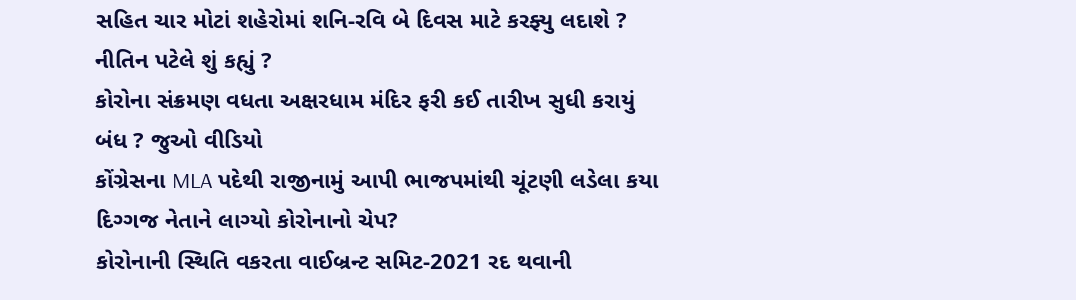સહિત ચાર મોટાં શહેરોમાં શનિ-રવિ બે દિવસ માટે કરફ્યુ લદાશે ? નીતિન પટેલે શું કહ્યું ?
કોરોના સંક્રમણ વધતા અક્ષરધામ મંદિર ફરી કઈ તારીખ સુધી કરાયું બંધ ? જુઓ વીડિયો
કોંગ્રેસના MLA પદેથી રાજીનામું આપી ભાજપમાંથી ચૂંટણી લડેલા કયા દિગ્ગજ નેતાને લાગ્યો કોરોનાનો ચેપ?
કોરોનાની સ્થિતિ વકરતા વાઈબ્રન્ટ સમિટ-2021 રદ થવાની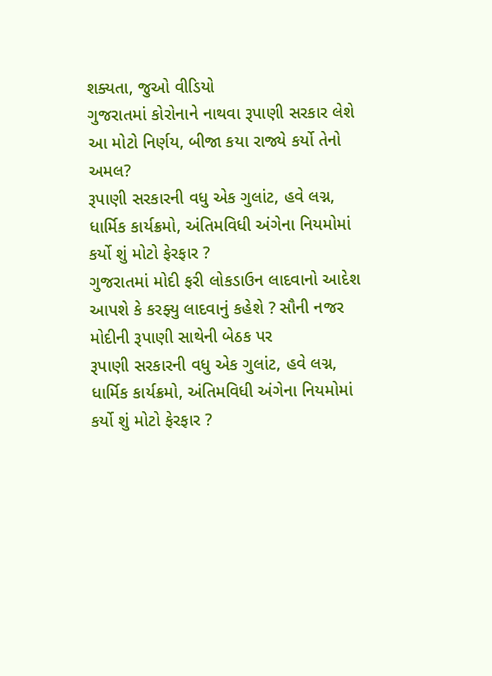શક્યતા, જુઓ વીડિયો
ગુજરાતમાં કોરોનાને નાથવા રૂપાણી સરકાર લેશે આ મોટો નિર્ણય, બીજા કયા રાજ્યે કર્યો તેનો અમલ?
રૂપાણી સરકારની વધુ એક ગુલાંટ, હવે લગ્ન, ધાર્મિક કાર્યક્રમો, અંતિમવિધી અંગેના નિયમોમાં કર્યો શું મોટો ફેરફાર ?
ગુજરાતમાં મોદી ફરી લોકડાઉન લાદવાનો આદેશ આપશે કે કરફ્યુ લાદવાનું કહેશે ? સૌની નજર મોદીની રૂપાણી સાથેની બેઠક પર
રૂપાણી સરકારની વધુ એક ગુલાંટ, હવે લગ્ન, ધાર્મિક કાર્યક્રમો, અંતિમવિધી અંગેના નિયમોમાં કર્યો શું મોટો ફેરફાર ?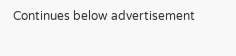Continues below advertisement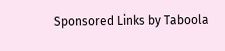Sponsored Links by Taboola